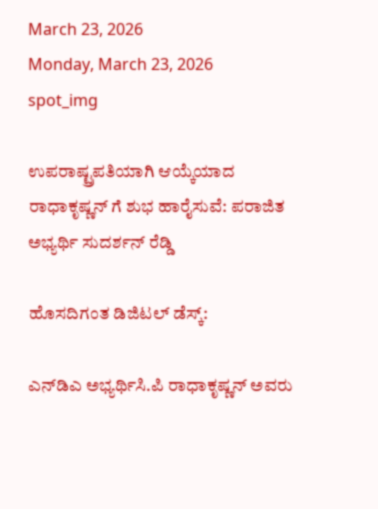March 23, 2026
Monday, March 23, 2026
spot_img

ಉಪರಾಷ್ಟ್ರಪತಿಯಾಗಿ ಆಯ್ಕೆಯಾದ ರಾಧಾಕೃಷ್ಣನ್ ಗೆ ಶುಭ ಹಾರೈಸುವೆ: ಪರಾಜಿತ ಅಭ್ಯರ್ಥಿ ಸುದರ್ಶನ್ ರೆಡ್ಡಿ

ಹೊಸದಿಗಂತ ಡಿಜಿಟಲ್ ಡೆಸ್ಕ್:

ಎನ್‌ಡಿಎ ಅಭ್ಯರ್ಥಿಸಿ.ಪಿ ರಾಧಾಕೃಷ್ಣನ್ ಅವರು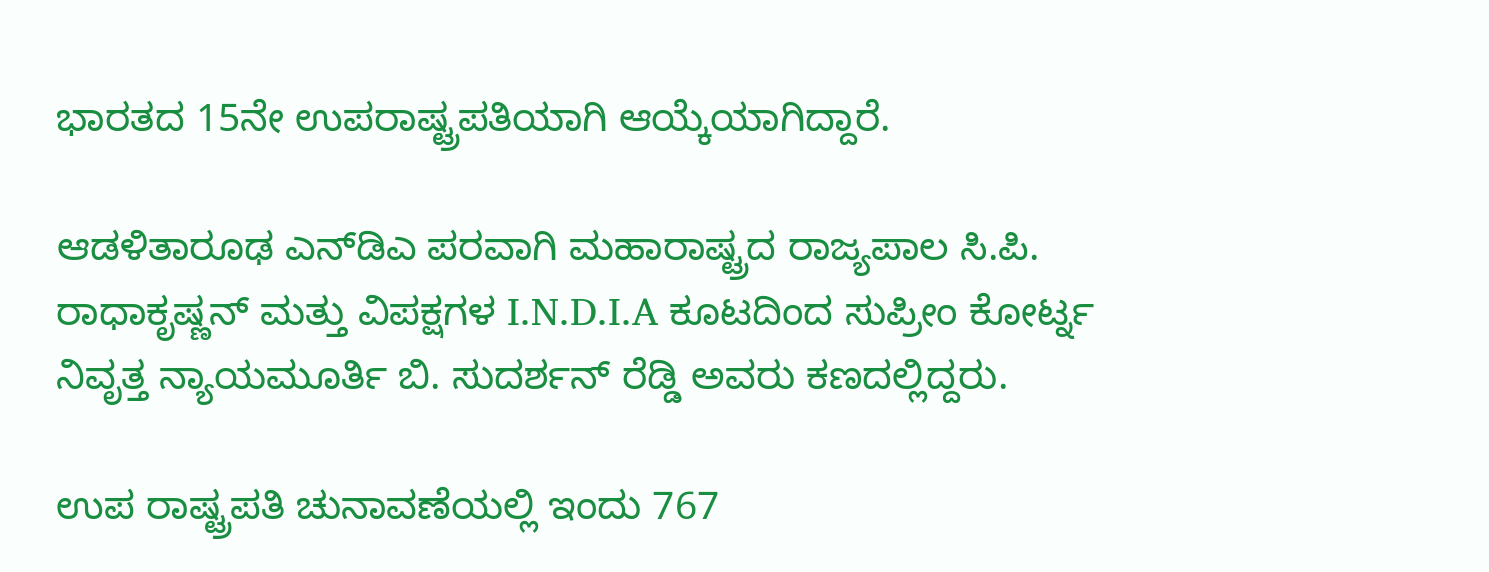ಭಾರತದ 15ನೇ ಉಪರಾಷ್ಟ್ರಪತಿಯಾಗಿ ಆಯ್ಕೆಯಾಗಿದ್ದಾರೆ.

ಆಡಳಿತಾರೂಢ ಎನ್‌ಡಿಎ ಪರವಾಗಿ ಮಹಾರಾಷ್ಟ್ರದ ರಾಜ್ಯಪಾಲ ಸಿ.ಪಿ. ರಾಧಾಕೃಷ್ಣನ್ ಮತ್ತು ವಿಪಕ್ಷಗಳ I.N.D.I.A ಕೂಟದಿಂದ ಸುಪ್ರೀಂ ಕೋರ್ಟ್ನ ನಿವೃತ್ತ ನ್ಯಾಯಮೂರ್ತಿ ಬಿ. ಸುದರ್ಶನ್ ರೆಡ್ಡಿ ಅವರು ಕಣದಲ್ಲಿದ್ದರು.

ಉಪ ರಾಷ್ಟ್ರಪತಿ ಚುನಾವಣೆಯಲ್ಲಿ ಇಂದು 767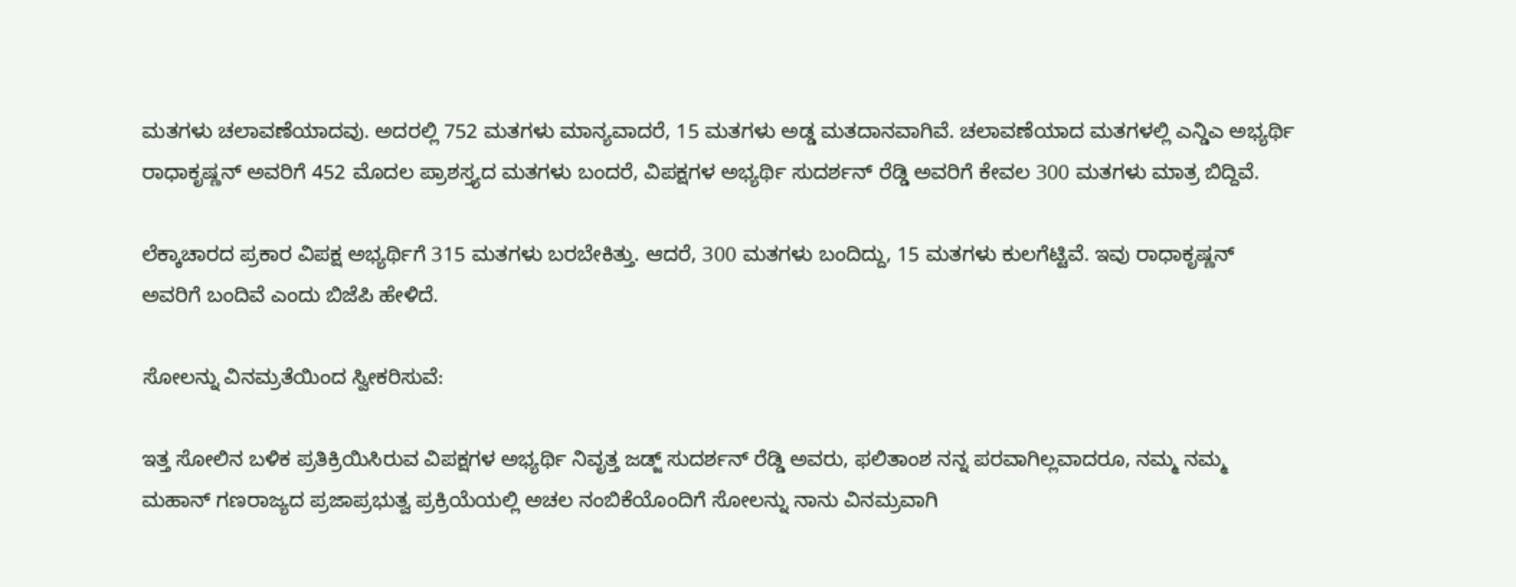ಮತಗಳು ಚಲಾವಣೆಯಾದವು. ಅದರಲ್ಲಿ 752 ಮತಗಳು ಮಾನ್ಯವಾದರೆ, 15 ಮತಗಳು ಅಡ್ಡ ಮತದಾನವಾಗಿವೆ. ಚಲಾವಣೆಯಾದ ಮತಗಳಲ್ಲಿ ಎನ್ಡಿಎ ಅಭ್ಯರ್ಥಿ ರಾಧಾಕೃಷ್ಣನ್ ಅವರಿಗೆ 452 ಮೊದಲ ಪ್ರಾಶಸ್ತ್ಯದ ಮತಗಳು ಬಂದರೆ, ವಿಪಕ್ಷಗಳ ಅಭ್ಯರ್ಥಿ ಸುದರ್ಶನ್ ರೆಡ್ಡಿ ಅವರಿಗೆ ಕೇವಲ 300 ಮತಗಳು ಮಾತ್ರ ಬಿದ್ದಿವೆ.

ಲೆಕ್ಕಾಚಾರದ ಪ್ರಕಾರ ವಿಪಕ್ಷ ಅಭ್ಯರ್ಥಿಗೆ 315 ಮತಗಳು ಬರಬೇಕಿತ್ತು. ಆದರೆ, 300 ಮತಗಳು ಬಂದಿದ್ದು, 15 ಮತಗಳು ಕುಲಗೆಟ್ಟಿವೆ. ಇವು ರಾಧಾಕೃಷ್ಣನ್ ಅವರಿಗೆ ಬಂದಿವೆ ಎಂದು ಬಿಜೆಪಿ ಹೇಳಿದೆ.

ಸೋಲನ್ನು ವಿನಮ್ರತೆಯಿಂದ ಸ್ವೀಕರಿಸುವೆ:

ಇತ್ತ ಸೋಲಿನ ಬಳಿಕ ಪ್ರತಿಕ್ರಿಯಿಸಿರುವ ವಿಪಕ್ಷಗಳ ಅಭ್ಯರ್ಥಿ ನಿವೃತ್ತ ಜಡ್ಜ್ ಸುದರ್ಶನ್ ರೆಡ್ಡಿ ಅವರು, ಫಲಿತಾಂಶ ನನ್ನ ಪರವಾಗಿಲ್ಲವಾದರೂ, ನಮ್ಮ ನಮ್ಮ ಮಹಾನ್ ಗಣರಾಜ್ಯದ ಪ್ರಜಾಪ್ರಭುತ್ವ ಪ್ರಕ್ರಿಯೆಯಲ್ಲಿ ಅಚಲ ನಂಬಿಕೆಯೊಂದಿಗೆ ಸೋಲನ್ನು ನಾನು ವಿನಮ್ರವಾಗಿ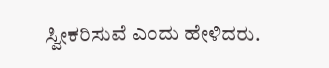ಸ್ವೀಕರಿಸುವೆ ಎಂದು ಹೇಳಿದರು.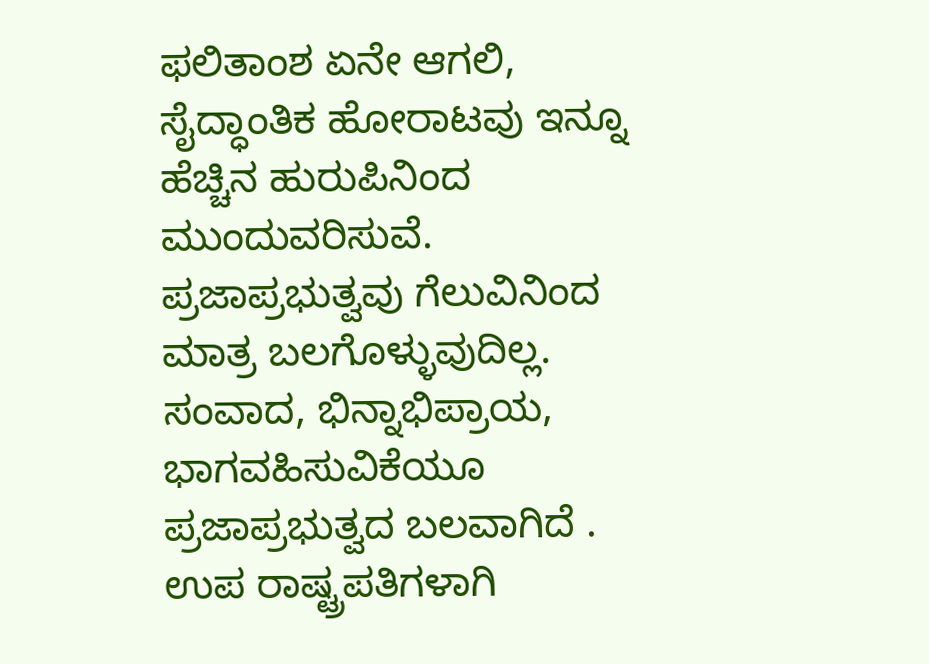ಫಲಿತಾಂಶ ಏನೇ ಆಗಲಿ, ಸೈದ್ಧಾಂತಿಕ ಹೋರಾಟವು ಇನ್ನೂ ಹೆಚ್ಚಿನ ಹುರುಪಿನಿಂದ ಮುಂದುವರಿಸುವೆ. ಪ್ರಜಾಪ್ರಭುತ್ವವು ಗೆಲುವಿನಿಂದ ಮಾತ್ರ ಬಲಗೊಳ್ಳುವುದಿಲ್ಲ. ಸಂವಾದ, ಭಿನ್ನಾಭಿಪ್ರಾಯ, ಭಾಗವಹಿಸುವಿಕೆಯೂ ಪ್ರಜಾಪ್ರಭುತ್ವದ ಬಲವಾಗಿದೆ . ಉಪ ರಾಷ್ಟ್ರಪತಿಗಳಾಗಿ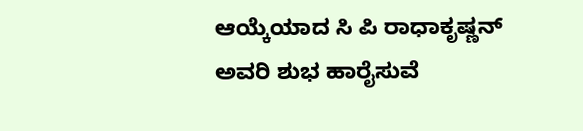ಆಯ್ಕೆಯಾದ ಸಿ ಪಿ ರಾಧಾಕೃಷ್ಣನ್ ಅವರಿ ಶುಭ ಹಾರೈಸುವೆ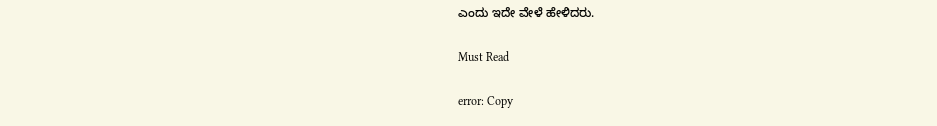ಎಂದು ಇದೇ ವೇಳೆ ಹೇಳಿದರು.

Must Read

error: Copy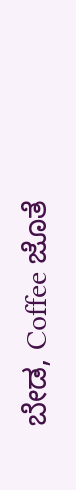ಬೇಡ, Coffee ಜೊತೆ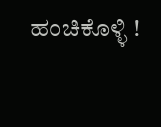ಹಂಚಿಕೊಳ್ಳಿ !